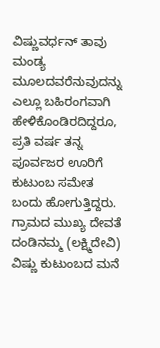ವಿಷ್ಣುವರ್ಧನ್ ತಾವು ಮಂಡ್ಯ ಮೂಲದವರೆನುವುದನ್ನು ಎಲ್ಲೂ ಬಹಿರಂಗವಾಗಿ ಹೇಳಿಕೊಂಡಿರದಿದ್ದರೂ, ಪ್ರತಿ ವರ್ಷ ತನ್ನ ಪೂರ್ವಜರ ಊರಿಗೆ ಕುಟುಂಬ ಸಮೇತ ಬಂದು ಹೋಗುತ್ತಿದ್ದರು.
ಗ್ರಾಮದ ಮುಖ್ಯ ದೇವತೆ ದಂಡಿನಮ್ಮ (ಲಕ್ಷ್ಮಿದೇವಿ) ವಿಷ್ಣು ಕುಟುಂಬದ ಮನೆ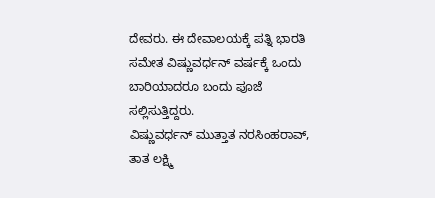ದೇವರು. ಈ ದೇವಾಲಯಕ್ಕೆ ಪತ್ನಿ ಭಾರತಿ ಸಮೇತ ವಿಷ್ಣುವರ್ಧನ್ ವರ್ಷಕ್ಕೆ ಒಂದು ಬಾರಿಯಾದರೂ ಬಂದು ಪೂಜೆ ಸಲ್ಲಿಸುತ್ತಿದ್ದರು.
ವಿಷ್ಣುವರ್ಧನ್ ಮುತ್ತಾತ ನರಸಿಂಹರಾವ್, ತಾತ ಲಕ್ಷ್ಮಿ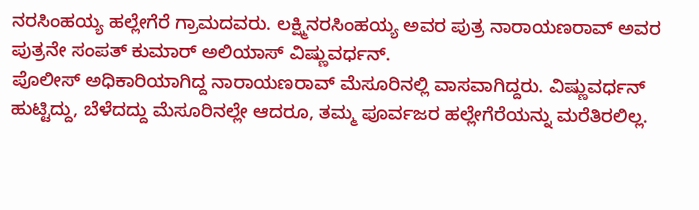ನರಸಿಂಹಯ್ಯ ಹಲ್ಲೇಗೆರೆ ಗ್ರಾಮದವರು. ಲಕ್ಷ್ಮಿನರಸಿಂಹಯ್ಯ ಅವರ ಪುತ್ರ ನಾರಾಯಣರಾವ್ ಅವರ ಪುತ್ರನೇ ಸಂಪತ್ ಕುಮಾರ್ ಅಲಿಯಾಸ್ ವಿಷ್ಣುವರ್ಧನ್.
ಪೊಲೀಸ್ ಅಧಿಕಾರಿಯಾಗಿದ್ದ ನಾರಾಯಣರಾವ್ ಮೆಸೂರಿನಲ್ಲಿ ವಾಸವಾಗಿದ್ದರು. ವಿಷ್ಣುವರ್ಧನ್ ಹುಟ್ಟಿದ್ದು, ಬೆಳೆದದ್ದು ಮೆಸೂರಿನಲ್ಲೇ ಆದರೂ, ತಮ್ಮ ಪೂರ್ವಜರ ಹಲ್ಲೇಗೆರೆಯನ್ನು ಮರೆತಿರಲಿಲ್ಲ.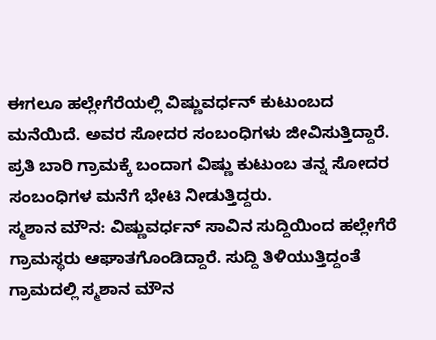ಈಗಲೂ ಹಲ್ಲೇಗೆರೆಯಲ್ಲಿ ವಿಷ್ಣುವರ್ಧನ್ ಕುಟುಂಬದ ಮನೆಯಿದೆ. ಅವರ ಸೋದರ ಸಂಬಂಧಿಗಳು ಜೀವಿಸುತ್ತಿದ್ದಾರೆ. ಪ್ರತಿ ಬಾರಿ ಗ್ರಾಮಕ್ಕೆ ಬಂದಾಗ ವಿಷ್ಣು ಕುಟುಂಬ ತನ್ನ ಸೋದರ ಸಂಬಂಧಿಗಳ ಮನೆಗೆ ಭೇಟಿ ನೀಡುತ್ತಿದ್ದರು.
ಸ್ಮಶಾನ ಮೌನ: ವಿಷ್ಣುವರ್ಧನ್ ಸಾವಿನ ಸುದ್ದಿಯಿಂದ ಹಲ್ಲೇಗೆರೆ ಗ್ರಾಮಸ್ಥರು ಆಘಾತಗೊಂಡಿದ್ದಾರೆ. ಸುದ್ದಿ ತಿಳಿಯುತ್ತಿದ್ದಂತೆ ಗ್ರಾಮದಲ್ಲಿ ಸ್ಮಶಾನ ಮೌನ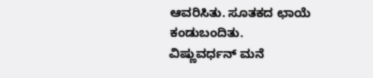ಆವರಿಸಿತು. ಸೂತಕದ ಛಾಯೆ ಕಂಡುಬಂದಿತು.
ವಿಷ್ಣುವರ್ಧನ್ ಮನೆ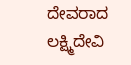ದೇವರಾದ ಲಕ್ಷ್ಮಿದೇವಿ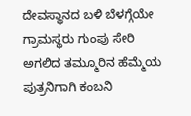ದೇವಸ್ಥಾನದ ಬಳಿ ಬೆಳಗ್ಗೆಯೇ ಗ್ರಾಮಸ್ಥರು ಗುಂಪು ಸೇರಿ ಅಗಲಿದ ತಮ್ಮೂರಿನ ಹೆಮ್ಮೆಯ ಪುತ್ರನಿಗಾಗಿ ಕಂಬನಿ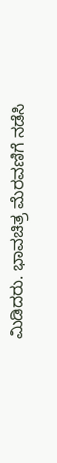ಮಿಡಿದರು. ಭಾವಚಿತ್ರ ಮೆರವಣಿಗೆ ನಡೆಸಿ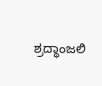ಶ್ರದ್ಧಾಂಜಲಿ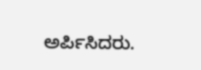ಅರ್ಪಿಸಿದರು.